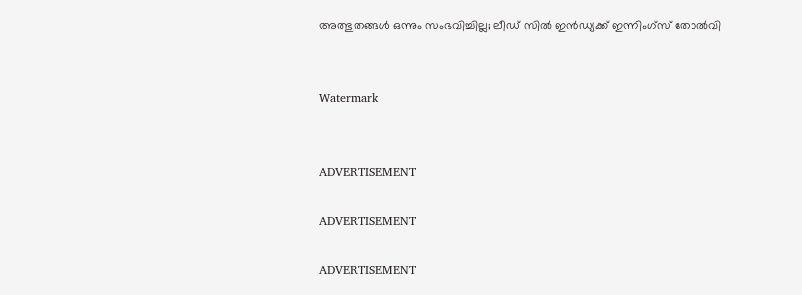അത്ഭുതങ്ങള്‍ ഒന്നും സംഭവിച്ചില്ല; ലീഡ് സില്‍ ഇന്‍ഡ്യക്ക് ഇന്നിംഗ്‌സ് തോല്‍വി


Watermark


ADVERTISEMENT

ADVERTISEMENT

ADVERTISEMENT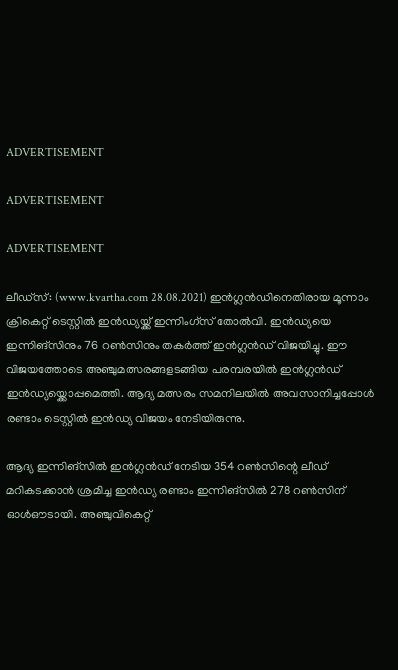ADVERTISEMENT

ADVERTISEMENT

ADVERTISEMENT

ലീഡ്‌സ്: (www.kvartha.com 28.08.2021) ഇന്‍ഗ്ലന്‍ഡിനെതിരായ മൂന്നാം ക്രികെറ്റ് ടെസ്റ്റില്‍ ഇന്‍ഡ്യയ്ക്ക് ഇന്നിംഗ്‌സ് തോല്‍വി. ഇന്‍ഡ്യയെ ഇന്നിങ്സിനും 76 റണ്‍സിനും തകര്‍ത്ത് ഇന്‍ഗ്ലന്‍ഡ് വിജയിച്ചു. ഈ വിജയത്തോടെ അഞ്ചുമത്സരങ്ങളടങ്ങിയ പരമ്പരയില്‍ ഇന്‍ഗ്ലന്‍ഡ് ഇന്‍ഡ്യയ്ക്കൊപ്പമെത്തി. ആദ്യ മത്സരം സമനിലയില്‍ അവസാനിച്ചപ്പോള്‍ രണ്ടാം ടെസ്റ്റില്‍ ഇന്‍ഡ്യ വിജയം നേടിയിരുന്നു.

ആദ്യ ഇന്നിങ്സില്‍ ഇന്‍ഗ്ലന്‍ഡ് നേടിയ 354 റണ്‍സിന്റെ ലീഡ് മറികടക്കാന്‍ ശ്രമിച്ച ഇന്‍ഡ്യ രണ്ടാം ഇന്നിങ്സില്‍ 278 റണ്‍സിന് ഓള്‍ഔടായി. അഞ്ചുവികെറ്റ്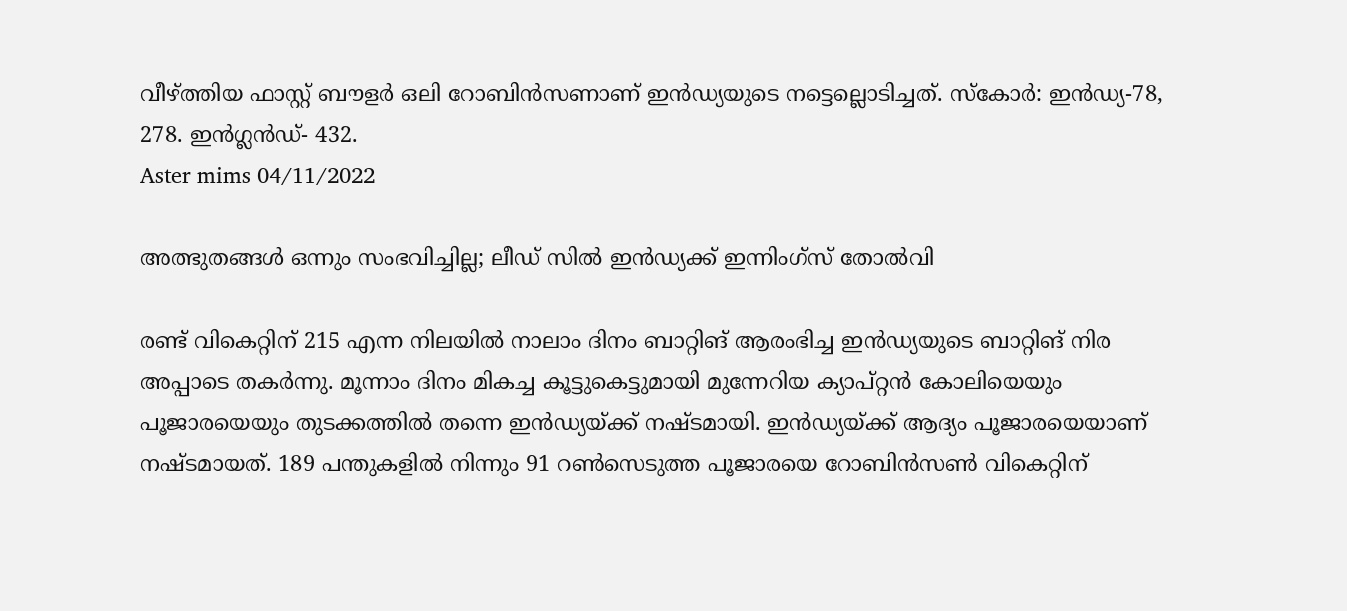വീഴ്ത്തിയ ഫാസ്റ്റ് ബൗളര്‍ ഒലി റോബിന്‍സണാണ് ഇന്‍ഡ്യയുടെ നട്ടെല്ലൊടിച്ചത്. സ്‌കോര്‍: ഇന്‍ഡ്യ-78, 278. ഇന്‍ഗ്ലന്‍ഡ്- 432.
Aster mims 04/11/2022

അത്ഭുതങ്ങള്‍ ഒന്നും സംഭവിച്ചില്ല; ലീഡ് സില്‍ ഇന്‍ഡ്യക്ക് ഇന്നിംഗ്‌സ് തോല്‍വി

രണ്ട് വികെറ്റിന് 215 എന്ന നിലയില്‍ നാലാം ദിനം ബാറ്റിങ് ആരംഭിച്ച ഇന്‍ഡ്യയുടെ ബാറ്റിങ് നിര അപ്പാടെ തകര്‍ന്നു. മൂന്നാം ദിനം മികച്ച കൂട്ടുകെട്ടുമായി മുന്നേറിയ ക്യാപ്റ്റന്‍ കോലിയെയും പൂജാരയെയും തുടക്കത്തില്‍ തന്നെ ഇന്‍ഡ്യയ്ക്ക് നഷ്ടമായി. ഇന്‍ഡ്യയ്ക്ക് ആദ്യം പൂജാരയെയാണ് നഷ്ടമായത്. 189 പന്തുകളില്‍ നിന്നും 91 റണ്‍സെടുത്ത പൂജാരയെ റോബിന്‍സണ്‍ വികെറ്റിന്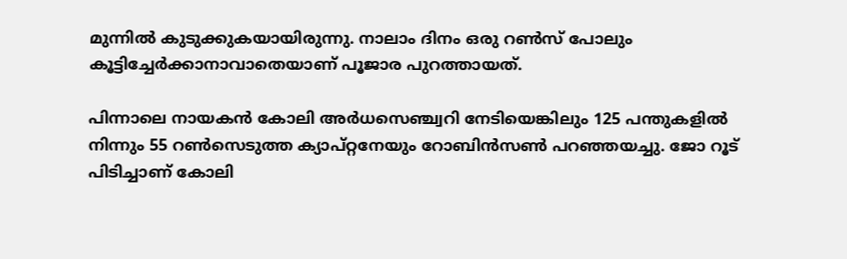മുന്നില്‍ കുടുക്കുകയായിരുന്നു. നാലാം ദിനം ഒരു റണ്‍സ് പോലും കൂട്ടിച്ചേര്‍ക്കാനാവാതെയാണ് പൂജാര പുറത്തായത്.

പിന്നാലെ നായകന്‍ കോലി അര്‍ധസെഞ്ച്വറി നേടിയെങ്കിലും 125 പന്തുകളില്‍ നിന്നും 55 റണ്‍സെടുത്ത ക്യാപ്റ്റനേയും റോബിന്‍സണ്‍ പറഞ്ഞയച്ചു. ജോ റൂട് പിടിച്ചാണ് കോലി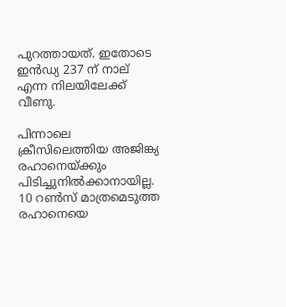പുറത്തായത്. ഇതോടെ ഇന്‍ഡ്യ 237 ന് നാല് എന്ന നിലയിലേക്ക് വീണു.

പിന്നാലെ ക്രീസിലെത്തിയ അജിങ്ക്യ രഹാനെയ്ക്കും പിടിച്ചുനില്‍ക്കാനായില്ല. 10 റണ്‍സ് മാത്രമെടുത്ത രഹാനെയെ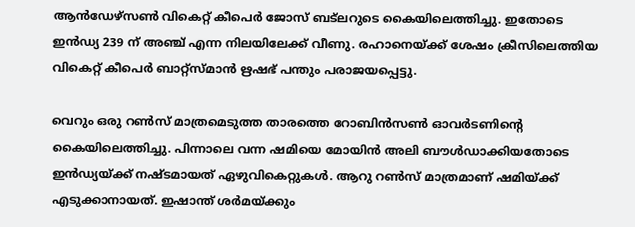ആന്‍ഡേഴ്സണ്‍ വികെറ്റ് കീപെര്‍ ജോസ് ബട്ലറുടെ കൈയിലെത്തിച്ചു. ഇതോടെ ഇന്‍ഡ്യ 239 ന് അഞ്ച് എന്ന നിലയിലേക്ക് വീണു. രഹാനെയ്ക്ക് ശേഷം ക്രീസിലെത്തിയ വികെറ്റ് കീപെര്‍ ബാറ്റ്സ്മാന്‍ ഋഷഭ് പന്തും പരാജയപ്പെട്ടു.

വെറും ഒരു റണ്‍സ് മാത്രമെടുത്ത താരത്തെ റോബിന്‍സണ്‍ ഓവര്‍ടണിന്റെ കൈയിലെത്തിച്ചു. പിന്നാലെ വന്ന ഷമിയെ മോയിന്‍ അലി ബൗള്‍ഡാക്കിയതോടെ ഇന്‍ഡ്യയ്ക്ക് നഷ്ടമായത് ഏഴുവികെറ്റുകള്‍. ആറു റണ്‍സ് മാത്രമാണ് ഷമിയ്ക്ക് എടുക്കാനായത്. ഇഷാന്ത് ശര്‍മയ്ക്കും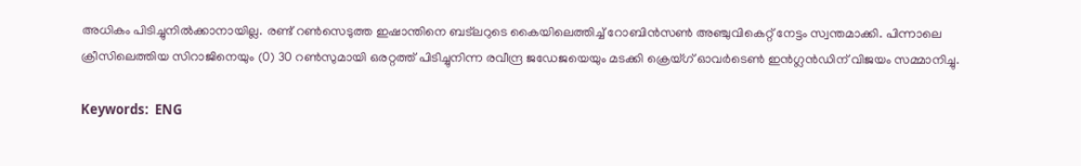അധികം പിടിച്ചുനില്‍ക്കാനായില്ല. രണ്ട് റണ്‍സെടുത്ത ഇഷാന്തിനെ ബട്ലറുടെ കൈയിലെത്തിച്ച് റോബിന്‍സണ്‍ അഞ്ചുവികെറ്റ് നേട്ടം സ്വന്തമാക്കി. പിന്നാലെ ക്രീസിലെത്തിയ സിറാജിനെയും (0) 30 റണ്‍സുമായി ഒരറ്റത്ത് പിടിച്ചുനിന്ന രവീന്ദ്ര ജഡേജയെയും മടക്കി ക്രെയ്ഗ് ഓവര്‍ടെണ്‍ ഇന്‍ഗ്ലന്‍ഡിന് വിജയം സമ്മാനിച്ചു.

Keywords:  ENG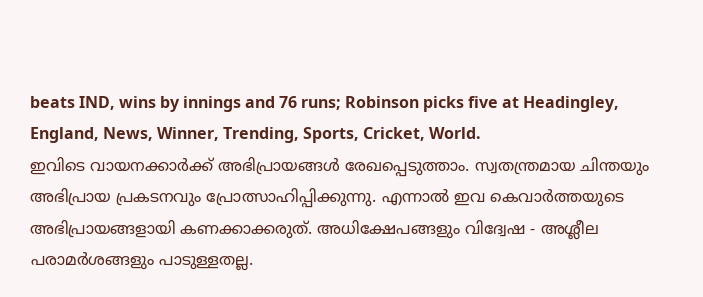beats IND, wins by innings and 76 runs; Robinson picks five at Headingley, England, News, Winner, Trending, Sports, Cricket, World.
ഇവിടെ വായനക്കാർക്ക് അഭിപ്രായങ്ങൾ രേഖപ്പെടുത്താം. സ്വതന്ത്രമായ ചിന്തയും അഭിപ്രായ പ്രകടനവും പ്രോത്സാഹിപ്പിക്കുന്നു. എന്നാൽ ഇവ കെവാർത്തയുടെ അഭിപ്രായങ്ങളായി കണക്കാക്കരുത്. അധിക്ഷേപങ്ങളും വിദ്വേഷ - അശ്ലീല പരാമർശങ്ങളും പാടുള്ളതല്ല.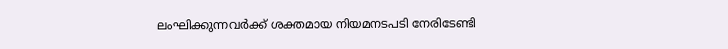ലംഘിക്കുന്നവർക്ക് ശക്തമായ നിയമനടപടി നേരിടേണ്ടി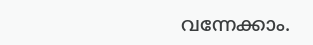വന്നേക്കാം.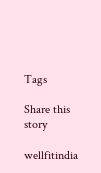Tags

Share this story

wellfitindia